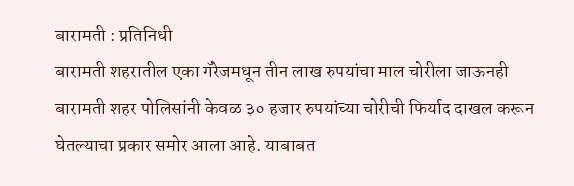बारामती : प्रतिनिधी
बारामती शहरातील एका गॅरेजमधून तीन लाख रुपयांचा माल चोरीला जाऊनही बारामती शहर पोलिसांनी केवळ ३० हजार रुपयांच्या चोरीची फिर्याद दाखल करून घेतल्याचा प्रकार समोर आला आहे. याबाबत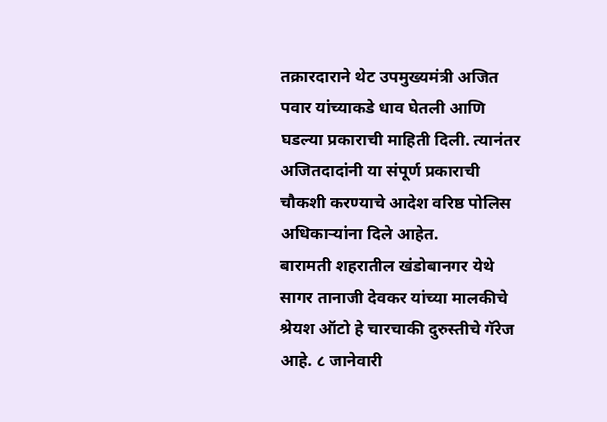तक्रारदाराने थेट उपमुख्यमंत्री अजित पवार यांच्याकडे धाव घेतली आणि घडल्या प्रकाराची माहिती दिली. त्यानंतर अजितदादांनी या संपूर्ण प्रकाराची चौकशी करण्याचे आदेश वरिष्ठ पोलिस अधिकाऱ्यांना दिले आहेत.
बारामती शहरातील खंडोबानगर येथे सागर तानाजी देवकर यांच्या मालकीचे श्रेयश ऑटो हे चारचाकी दुरुस्तीचे गॅरेज आहे. ८ जानेवारी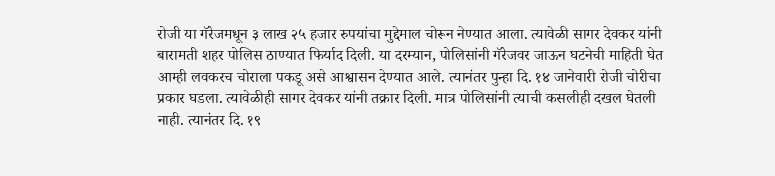रोजी या गॅरेजमधून ३ लाख २५ हजार रुपयांचा मुद्देमाल चोरून नेण्यात आला. त्यावेळी सागर देवकर यांनी बारामती शहर पोलिस ठाण्यात फिर्याद दिली. या दरम्यान, पोलिसांनी गॅरेजवर जाऊन घटनेची माहिती घेत आम्ही लवकरच चोराला पकडू असे आश्वासन देण्यात आले. त्यानंतर पुन्हा दि. १४ जानेवारी रोजी चोरीचा प्रकार घडला. त्यावेळीही सागर देवकर यांनी तक्रार दिली. मात्र पोलिसांनी त्याची कसलीही दखल घेतली नाही. त्यानंतर दि. १९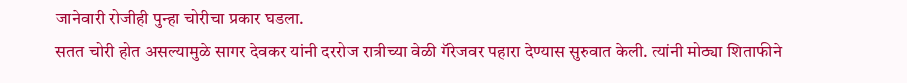जानेवारी रोजीही पुन्हा चोरीचा प्रकार घडला.
सतत चोरी होत असल्यामुळे सागर देवकर यांनी दररोज रात्रीच्या वेळी गॅरेजवर पहारा देण्यास सुरुवात केली. त्यांनी मोठ्या शिताफीने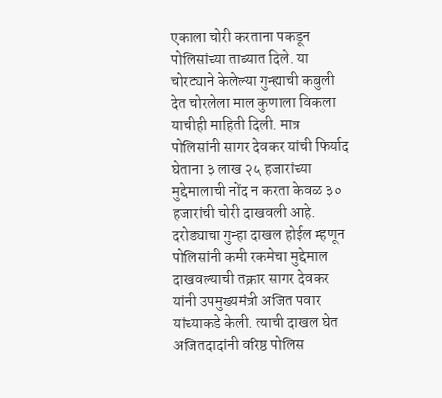एकाला चोरी करताना पकडून पोलिसांच्या ताब्यात दिले. या चोरट्याने केलेल्या गुन्ह्याची कबुली देत चोरलेला माल कुणाला विकला याचीही माहिती दिली. मात्र पोलिसांनी सागर देवकर यांची फिर्याद घेताना ३ लाख २५ हजारांच्या मुद्देमालाची नोंद न करता केवळ ३० हजारांची चोरी दाखवली आहे.
दरोड्याचा गुन्हा दाखल होईल म्हणून पोलिसांनी कमी रकमेचा मुद्देमाल दाखवल्याची तक्रार सागर देवकर यांनी उपमुख्यमंत्री अजित पवार यांच्याकडे केली. त्याची दाखल घेत अजितदादांनी वरिष्ठ पोलिस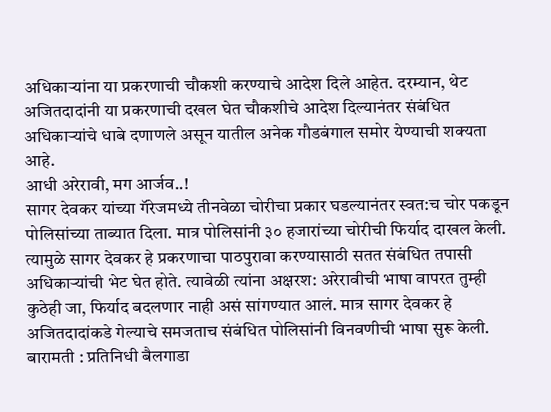अधिकाऱ्यांना या प्रकरणाची चौकशी करण्याचे आदेश दिले आहेत. दरम्यान, थेट अजितदादांनी या प्रकरणाची दखल घेत चौकशीचे आदेश दिल्यानंतर संबंधित अधिकाऱ्यांचे धाबे दणाणले असून यातील अनेक गौडबंगाल समोर येण्याची शक्यता आहे.
आधी अरेरावी, मग आर्जव..!
सागर देवकर यांच्या गॅरेजमध्ये तीनवेळा चोरीचा प्रकार घडल्यानंतर स्वत:च चोर पकडून पोलिसांच्या ताब्यात दिला. मात्र पोलिसांनी ३० हजारांच्या चोरीची फिर्याद दाखल केली. त्यामुळे सागर देवकर हे प्रकरणाचा पाठपुरावा करण्यासाठी सतत संबंधित तपासी अधिकाऱ्यांची भेट घेत होते. त्यावेळी त्यांना अक्षरश: अरेरावीची भाषा वापरत तुम्ही कुठेही जा, फिर्याद बदलणार नाही असं सांगण्यात आलं. मात्र सागर देवकर हे अजितदादांकडे गेल्याचे समजताच संबंधित पोलिसांनी विनवणीची भाषा सुरू केली.
बारामती : प्रतिनिधी बैलगाडा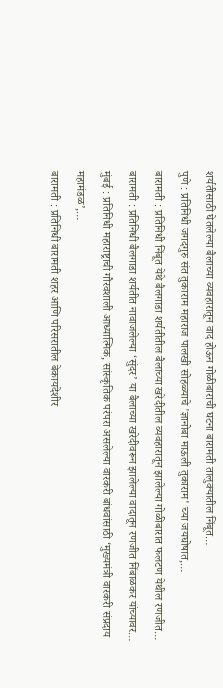शर्यतीसाठी घेतलेल्या बैलाच्या व्यवहारातून वाद होऊन गोळीबाराची घटना बारामती तालुक्यातील निंबूत…
पुणे : प्रतिनिधी जगदगुरु संत तुकाराम महाराज पालखी सोहळ्याचे 'ज्ञानोबा माऊली तुकाराम' च्या जयघोषात,…
बारामती : प्रतिनिधी निंबूत येथे बैलगाडा शर्यतीतील बैलाच्या खरेदीतील व्यवहारातून झालेल्या गोळीबारात फलटण येथील रणजीत…
बारामती : प्रतिनिधी बैलगाडा शर्यतीत नावाजलेल्या ‘सुंदर’ या बैलाच्या खरेदीवरून झालेल्या वादातून रणजीत निंबाळकर यांच्यावर…
मुंबई : प्रतिनिधी महाराष्ट्राची गौरवशाली आध्यात्मिक, सांस्कृतिक परंपरा असलेल्या वारकरी बांधवांसाठी ‘मुख्यमंत्री वारकरी संप्रदाय महामंडळ’,…
बारामती : प्रतिनिधी बारामती शहर आणि परिसरातील बेकायदेशीर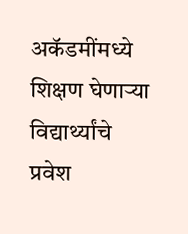अकॅडमींमध्ये शिक्षण घेणाऱ्या विद्यार्थ्यांचे प्रवेश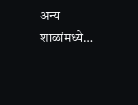अन्य शाळांमध्ये…